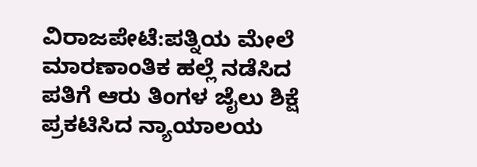ವಿರಾಜಪೇಟೆ:ಪತ್ನಿಯ ಮೇಲೆ ಮಾರಣಾಂತಿಕ ಹಲ್ಲೆ ನಡೆಸಿದ ಪತಿಗೆ ಆರು ತಿಂಗಳ ಜೈಲು ಶಿಕ್ಷೆ ಪ್ರಕಟಿಸಿದ ನ್ಯಾಯಾಲಯ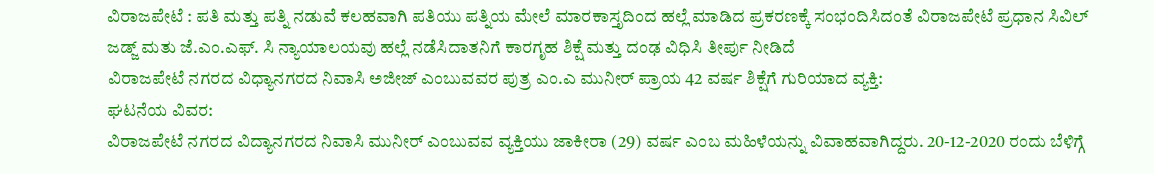ವಿರಾಜಪೇಟೆ : ಪತಿ ಮತ್ತು ಪತ್ನಿ ನಡುವೆ ಕಲಹವಾಗಿ ಪತಿಯು ಪತ್ನಿಯ ಮೇಲೆ ಮಾರಕಾಸ್ತೃದಿಂದ ಹಲ್ಲೆ ಮಾಡಿದ ಪ್ರಕರಣಕ್ಕೆ ಸಂಭಂದಿಸಿದಂತೆ ವಿರಾಜಪೇಟೆ ಪ್ರಧಾನ ಸಿವಿಲ್ ಜಡ್ಜ್ ಮತು ಜೆ.ಎಂ.ಎಫ್. ಸಿ ನ್ಯಾಯಾಲಯವು ಹಲ್ಲೆ ನಡೆಸಿದಾತನಿಗೆ ಕಾರಗೃಹ ಶಿಕ್ಷೆ ಮತ್ತು ದಂಢ ವಿಧಿಸಿ ತೀರ್ಪು ನೀಡಿದೆ
ವಿರಾಜಪೇಟೆ ನಗರದ ವಿಧ್ಯಾನಗರದ ನಿವಾಸಿ ಅಜೀಜ್ ಎಂಬುವವರ ಪುತ್ರ ಎಂ.ಎ ಮುನೀರ್ ಪ್ರಾಯ 42 ವರ್ಷ ಶಿಕ್ಷೆಗೆ ಗುರಿಯಾದ ವ್ಯಕ್ತಿ:
ಘಟನೆಯ ವಿವರ:
ವಿರಾಜಪೇಟೆ ನಗರದ ವಿದ್ಯಾನಗರದ ನಿವಾಸಿ ಮುನೀರ್ ಎಂಬುವವ ವ್ಯಕ್ತಿಯು ಜಾಕೀರಾ (29) ವರ್ಷ ಎಂಬ ಮಹಿಳೆಯನ್ನು ವಿವಾಹವಾಗಿದ್ದರು. 20-12-2020 ರಂದು ಬೆಳಿಗ್ಗೆ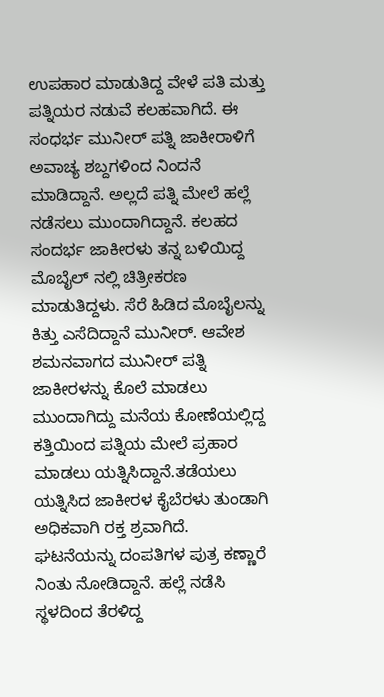ಉಪಹಾರ ಮಾಡುತಿದ್ದ ವೇಳೆ ಪತಿ ಮತ್ತು ಪತ್ನಿಯರ ನಡುವೆ ಕಲಹವಾಗಿದೆ. ಈ ಸಂಧರ್ಭ ಮುನೀರ್ ಪತ್ನಿ ಜಾಕೀರಾಳಿಗೆ ಅವಾಚ್ಯ ಶಬ್ದಗಳಿಂದ ನಿಂದನೆ ಮಾಡಿದ್ದಾನೆ. ಅಲ್ಲದೆ ಪತ್ನಿ ಮೇಲೆ ಹಲ್ಲೆ ನಡೆಸಲು ಮುಂದಾಗಿದ್ದಾನೆ. ಕಲಹದ ಸಂದರ್ಭ ಜಾಕೀರಳು ತನ್ನ ಬಳಿಯಿದ್ದ ಮೊಬೈಲ್ ನಲ್ಲಿ ಚಿತ್ರೀಕರಣ ಮಾಡುತಿದ್ದಳು. ಸೆರೆ ಹಿಡಿದ ಮೊಬೈಲನ್ನು ಕಿತ್ತು ಎಸೆದಿದ್ದಾನೆ ಮುನೀರ್. ಆವೇಶ ಶಮನವಾಗದ ಮುನೀರ್ ಪತ್ನಿ ಜಾಕೀರಳನ್ನು ಕೊಲೆ ಮಾಡಲು ಮುಂದಾಗಿದ್ದು ಮನೆಯ ಕೋಣೆಯಲ್ಲಿದ್ದ ಕತ್ತಿಯಿಂದ ಪತ್ನಿಯ ಮೇಲೆ ಪ್ರಹಾರ ಮಾಡಲು ಯತ್ನಿಸಿದ್ದಾನೆ.ತಡೆಯಲು ಯತ್ನಿಸಿದ ಜಾಕೀರಳ ಕೈಬೆರಳು ತುಂಡಾಗಿ ಅಧಿಕವಾಗಿ ರಕ್ತ ಶ್ರವಾಗಿದೆ. ಘಟನೆಯನ್ನು ದಂಪತಿಗಳ ಪುತ್ರ ಕಣ್ಣಾರೆ ನಿಂತು ನೋಡಿದ್ದಾನೆ. ಹಲ್ಲೆ ನಡೆಸಿ ಸ್ಥಳದಿಂದ ತೆರಳಿದ್ದ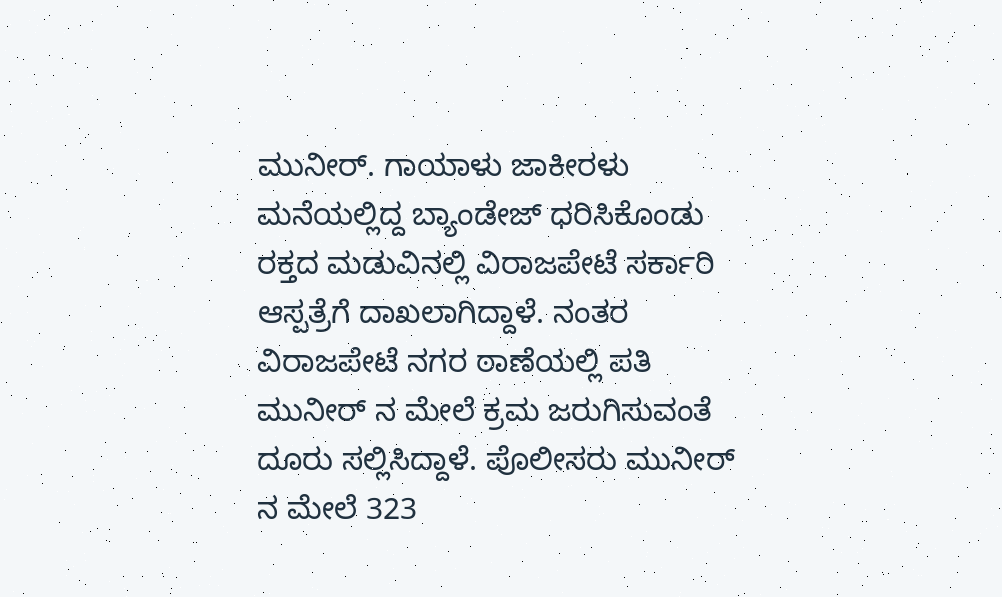ಮುನೀರ್. ಗಾಯಾಳು ಜಾಕೀರಳು ಮನೆಯಲ್ಲಿದ್ದ ಬ್ಯಾಂಡೇಜ್ ಧರಿಸಿಕೊಂಡು ರಕ್ತದ ಮಡುವಿನಲ್ಲಿ ವಿರಾಜಪೇಟೆ ಸರ್ಕಾರಿ ಆಸ್ಪತ್ರೆಗೆ ದಾಖಲಾಗಿದ್ದಾಳೆ. ನಂತರ ವಿರಾಜಪೇಟೆ ನಗರ ಠಾಣೆಯಲ್ಲಿ ಪತಿ ಮುನೀರ್ ನ ಮೇಲೆ ಕ್ರಮ ಜರುಗಿಸುವಂತೆ ದೂರು ಸಲ್ಲಿಸಿದ್ದಾಳೆ. ಪೊಲೀಸರು ಮುನೀರ್ ನ ಮೇಲೆ 323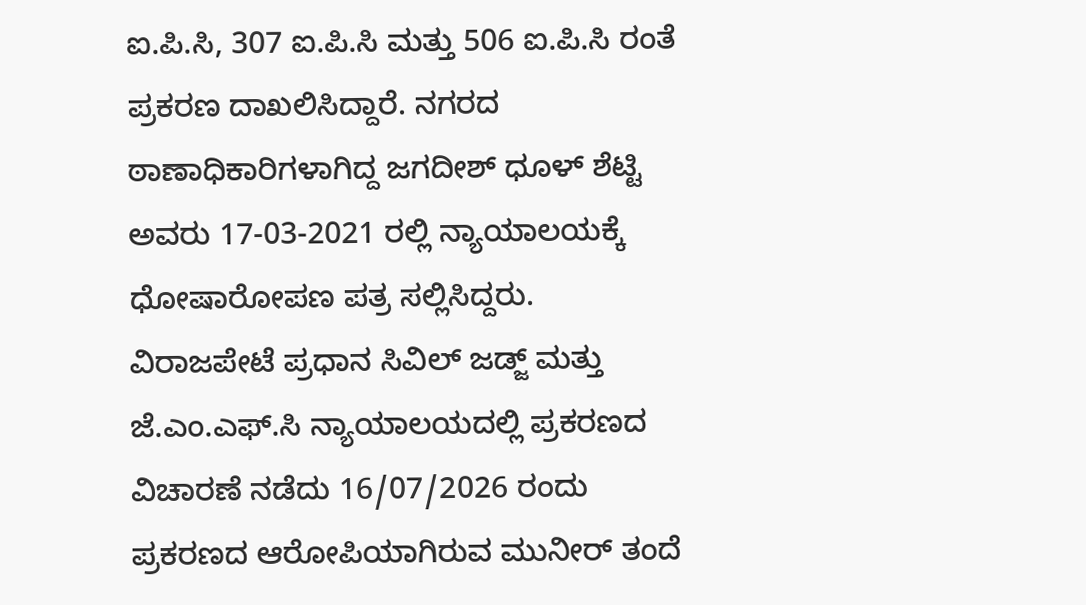ಐ.ಪಿ.ಸಿ, 307 ಐ.ಪಿ.ಸಿ ಮತ್ತು 506 ಐ.ಪಿ.ಸಿ ರಂತೆ ಪ್ರಕರಣ ದಾಖಲಿಸಿದ್ದಾರೆ. ನಗರದ ಠಾಣಾಧಿಕಾರಿಗಳಾಗಿದ್ದ ಜಗದೀಶ್ ಧೂಳ್ ಶೆಟ್ಟಿ ಅವರು 17-03-2021 ರಲ್ಲಿ ನ್ಯಾಯಾಲಯಕ್ಕೆ ಧೋಷಾರೋಪಣ ಪತ್ರ ಸಲ್ಲಿಸಿದ್ದರು.
ವಿರಾಜಪೇಟೆ ಪ್ರಧಾನ ಸಿವಿಲ್ ಜಡ್ಜ್ ಮತ್ತು ಜೆ.ಎಂ.ಎಫ್.ಸಿ ನ್ಯಾಯಾಲಯದಲ್ಲಿ ಪ್ರಕರಣದ ವಿಚಾರಣೆ ನಡೆದು 16/07/2026 ರಂದು ಪ್ರಕರಣದ ಆರೋಪಿಯಾಗಿರುವ ಮುನೀರ್ ತಂದೆ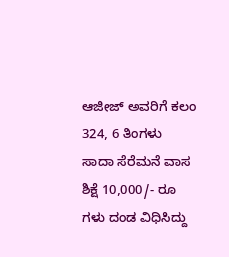ಆಜೀಜ್ ಅವರಿಗೆ ಕಲಂ 324, 6 ತಿಂಗಳು ಸಾದಾ ಸೆರೆಮನೆ ವಾಸ ಶಿಕ್ಷೆ 10,000/- ರೂ ಗಳು ದಂಡ ವಿಧಿಸಿದ್ದು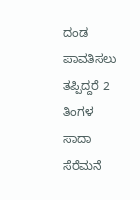ದಂಡ ಪಾವತಿಸಲು ತಪ್ಪಿದ್ದರೆ 2 ತಿಂಗಳ ಸಾದಾ ಸೆರೆಮನೆ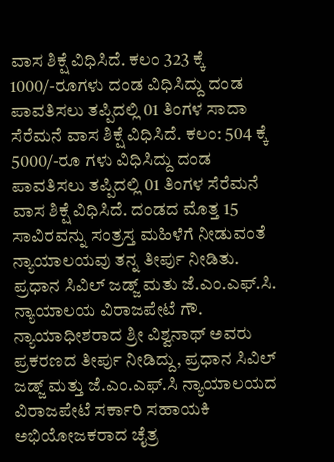ವಾಸ ಶಿಕ್ಷೆ ವಿಧಿಸಿದೆ. ಕಲಂ 323 ಕ್ಕೆ 1000/-ರೂಗಳು ದಂಡ ವಿಧಿಸಿದ್ದು ದಂಡ ಪಾವತಿಸಲು ತಪ್ಪಿದಲ್ಲಿ 01 ತಿಂಗಳ ಸಾದಾ ಸೆರೆಮನೆ ವಾಸ ಶಿಕ್ಷೆ ವಿಧಿಸಿದೆ. ಕಲಂ: 504 ಕ್ಕೆ 5000/-ರೂ ಗಳು ವಿಧಿಸಿದ್ದು ದಂಡ ಪಾವತಿಸಲು ತಪ್ಪಿದಲ್ಲಿ 01 ತಿಂಗಳ ಸೆರೆಮನೆ ವಾಸ ಶಿಕ್ಷೆ ವಿಧಿಸಿದೆ. ದಂಡದ ಮೊತ್ತ 15 ಸಾವಿರವನ್ನು ಸಂತ್ರಸ್ತ ಮಹಿಳೆಗೆ ನೀಡುವಂತೆ ನ್ಯಾಯಾಲಯವು ತನ್ನ ತೀರ್ಪು ನೀಡಿತು.
ಪ್ರಧಾನ ಸಿವಿಲ್ ಜಡ್ಜ್ ಮತು ಜೆ.ಎಂ.ಎಫ್.ಸಿ. ನ್ಯಾಯಾಲಯ ವಿರಾಜಪೇಟೆ ಗೌ. ನ್ಯಾಯಾಧೀಶರಾದ ಶ್ರೀ ವಿಶ್ವನಾಥ್ ಅವರು ಪ್ರಕರಣದ ತೀರ್ಪು ನೀಡಿದ್ದು, ಪ್ರಧಾನ ಸಿವಿಲ್ ಜಡ್ಜ್ ಮತ್ತು ಜೆ.ಎಂ.ಎಫ್.ಸಿ ನ್ಯಾಯಾಲಯದ ವಿರಾಜಪೇಟೆ ಸರ್ಕಾರಿ ಸಹಾಯಕಿ ಅಭಿಯೋಜಕರಾದ ಚೈತ್ರ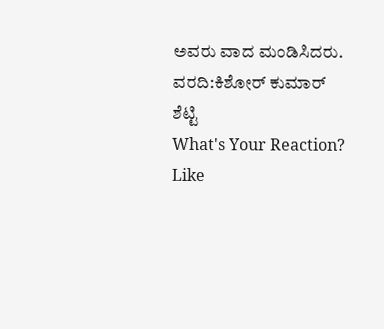ಅವರು ವಾದ ಮಂಡಿಸಿದರು.
ವರದಿ:ಕಿಶೋರ್ ಕುಮಾರ್ ಶೆಟ್ಟಿ
What's Your Reaction?
Like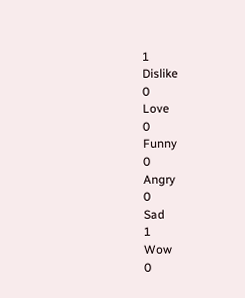1
Dislike
0
Love
0
Funny
0
Angry
0
Sad
1
Wow
0